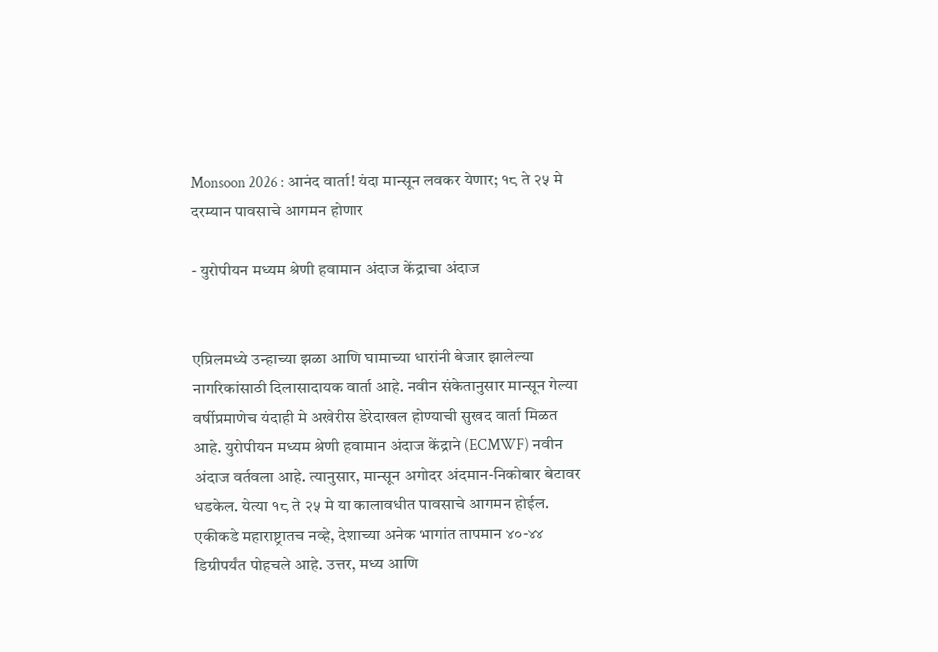Monsoon 2026 : आनंद वार्ता! यंदा मान्सून लवकर येणार; १८ ते २५ मे दरम्यान पावसाचे आगमन होणार

- युरोपीयन मध्यम श्रेणी हवामान अंदाज केंद्राचा अंदाज


एप्रिलमध्ये उन्हाच्या झळा आणि घामाच्या धारांनी बेजार झालेल्या नागरिकांसाठी दिलासादायक वार्ता आहे. नवीन संकेतानुसार मान्सून गेल्या वर्षीप्रमाणेच यंदाही मे अखेरीस डेरेदाखल होण्याची सुखद वार्ता मिळत आहे. युरोपीयन मध्यम श्रेणी हवामान अंदाज केंद्राने (ECMWF) नवीन अंदाज वर्तवला आहे. त्यानुसार, मान्सून अगोदर अंदमान-निकोबार बेटावर धडकेल. येत्या १८ ते २५ मे या कालावधीत पावसाचे आगमन होईल. एकीकडे महाराष्ट्रातच नव्हे, देशाच्या अनेक भागांत तापमान ४०-४४ डिग्रीपर्यंत पोहचले आहे. उत्तर, मध्य आणि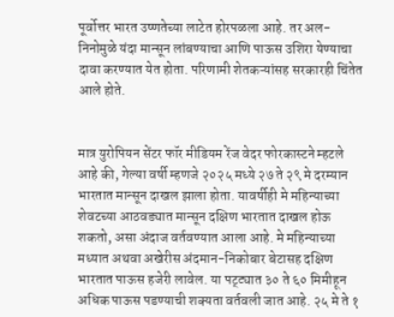पूर्वोत्तर भारत उष्णतेच्या लाटेत होरपळला आहे. तर अल-निनोमुळे यंदा मान्सून लांबण्याचा आणि पाऊस उशिरा येण्याचा दावा करण्यात येत होता. परिणामी शेतकऱ्यांसह सरकारही चिंतेत आले होते.


मात्र युरोपियन सेंटर फॉर मीडियम रेंज वेदर फोरकास्टने म्हटले आहे की, गेल्या वर्षी म्हणजे २०२५ मध्ये २७ ते २९ मे दरम्यान भारतात मान्सून दाखल झाला होता. यावर्षीही मे महिन्याच्या शेवटच्या आठवड्यात मान्सून दक्षिण भारतात दाखल होऊ शकतो, असा अंदाज वर्तवण्यात आला आहे. मे महिन्याच्या मध्यात अथवा अखेरीस अंदमान-निकोबार बेटासह दक्षिण भारतात पाऊस हजेरी लावेल. या पट्ट्यात ३० ते ६० मिमीहून अधिक पाऊस पडण्याची शक्यता वर्तवली जात आहे. २५ मे ते १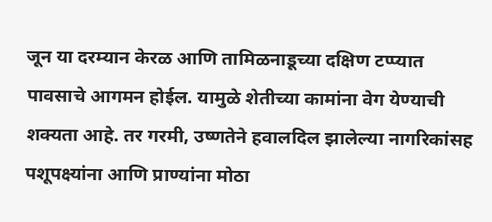जून या दरम्यान केरळ आणि तामिळनाडूच्या दक्षिण टप्प्यात पावसाचे आगमन होईल. यामुळे शेतीच्या कामांना वेग येण्याची शक्यता आहे. तर गरमी, उष्णतेने हवालदिल झालेल्या नागरिकांसह पशूपक्ष्यांना आणि प्राण्यांना मोठा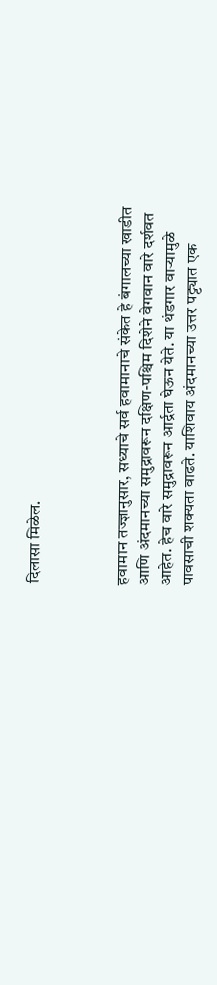दिलासा मिळेल.



हवामान तज्ज्ञानुसार, सध्याचे सर्व हवामानाचे संकेत हे बंगालच्या खाडीत आणि अंदमानच्या समुद्रावरून दक्षिण-पश्चिम दिशेने वेगवान वारे दर्शवत आहेत. हेच वारे समुद्रावरून आर्द्रता घेऊन येते. या थंडगार वाऱ्यामुळे पावसाची शक्यता वाढते. याशिवाय अंदमानच्या उत्तर पट्ट्यात एक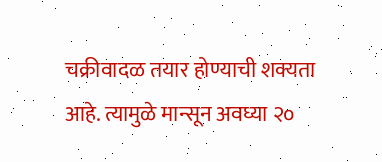चक्रीवादळ तयार होण्याची शक्यता आहे. त्यामुळे मान्सून अवघ्या २०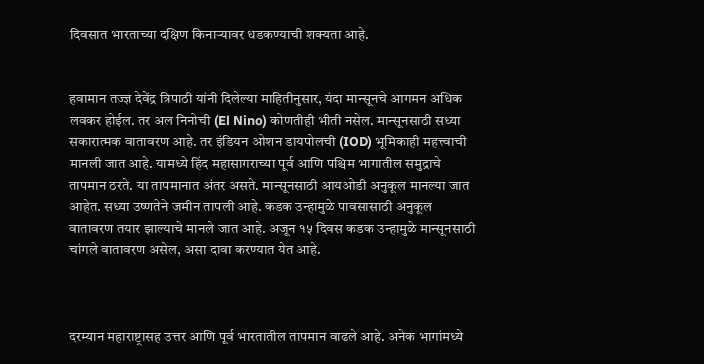दिवसात भारताच्या दक्षिण किनाऱ्यावर धडकण्याची शक्यता आहे.


हवामान तज्ज्ञ देवेंद्र त्रिपाठी यांनी दिलेल्या माहितीनुसार, यंदा मान्सूनचे आगमन अधिक लवकर होईल. तर अल निनोची (El Nino) कोणतीही भीती नसेल. मान्सूनसाठी सध्या सकारात्मक वातावरण आहे. तर इंडियन ओशन डायपोलची (IOD) भूमिकाही महत्त्वाची मानली जात आहे. यामध्ये हिंद महासागराच्या पूर्व आणि पश्चिम भागातील समुद्राचे तापमान ठरते. या तापमानात अंतर असते. मान्सूनसाठी आयओडी अनुकूल मानल्या जात आहेत. सध्या उष्णतेने जमीन तापली आहे. कडक उन्हामुळे पावसासाठी अनुकूल वातावरण तयार झाल्याचे मानले जात आहे. अजून १५ दिवस कडक उन्हामुळे मान्सूनसाठी चांगले वातावरण असेल, असा दावा करण्यात येत आहे.



दरम्यान महाराष्ट्रासह उत्तर आणि पूर्व भारतातील तापमान वाढले आहे. अनेक भागांमध्ये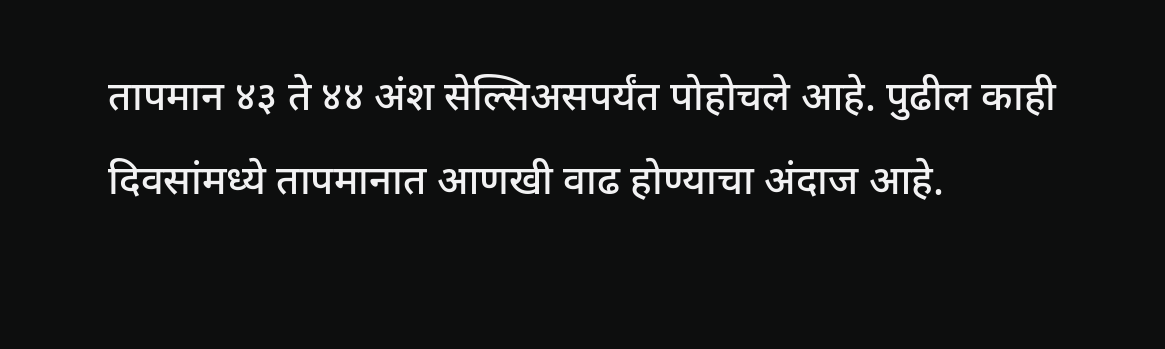तापमान ४३ ते ४४ अंश सेल्सिअसपर्यंत पोहोचले आहे. पुढील काही दिवसांमध्ये तापमानात आणखी वाढ होण्याचा अंदाज आहे.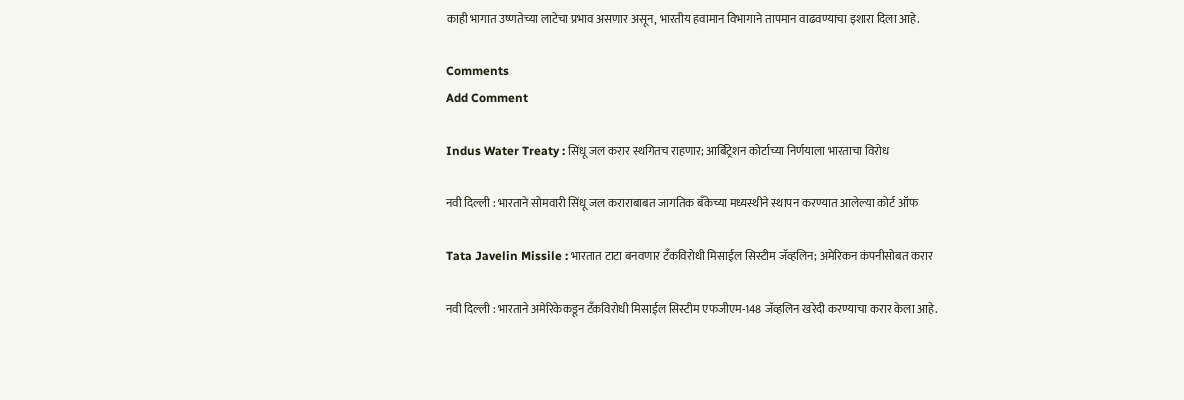काही भागात उष्णतेच्या लाटेचा प्रभाव असणार असून, भारतीय हवामान विभागाने तापमान वाढवण्याचा इशारा दिला आहे.

Comments
Add Comment

Indus Water Treaty : सिंधू जल करार स्थगितच राहणार; आर्बिट्रेशन कोर्टाच्या निर्णयाला भारताचा विरोध

नवी दिल्ली : भारताने सोमवारी सिंधू जल कराराबाबत जागतिक बँकेच्या मध्यस्थीने स्थापन करण्यात आलेल्या कोर्ट ऑफ

Tata Javelin Missile : भारतात टाटा बनवणार टँकविरोधी मिसाईल सिस्टीम जॅव्हलिन; अमेरिकन कंपनीसोबत करार

नवी दिल्ली : भारताने अमेरिकेकडून टँकविरोधी मिसाईल सिस्टीम एफजीएम-148 जॅव्हलिन खरेदी करण्याचा करार केला आहे.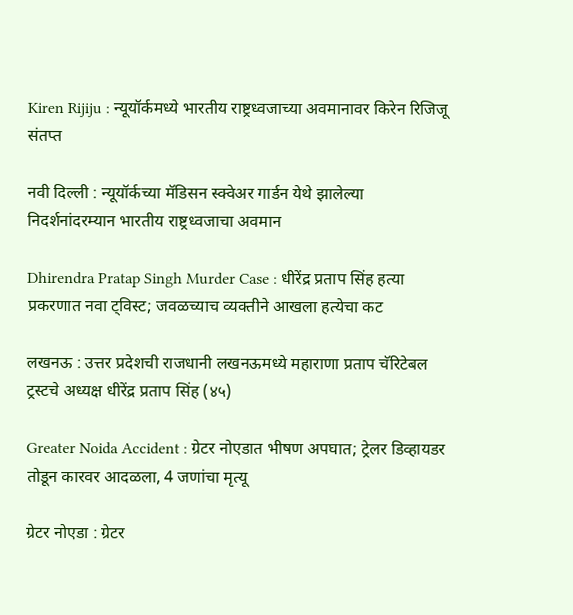Kiren Rijiju : न्यूयॉर्कमध्ये भारतीय राष्ट्रध्वजाच्या अवमानावर किरेन रिजिजू संतप्त

नवी दिल्ली : न्यूयॉर्कच्या मॅडिसन स्क्वेअर गार्डन येथे झालेल्या निदर्शनांदरम्यान भारतीय राष्ट्रध्वजाचा अवमान

Dhirendra Pratap Singh Murder Case : धीरेंद्र प्रताप सिंह हत्या प्रकरणात नवा ट्विस्ट; जवळच्याच व्यक्तीने आखला हत्येचा कट

लखनऊ : उत्तर प्रदेशची राजधानी लखनऊमध्ये महाराणा प्रताप चॅरिटेबल ट्रस्टचे अध्यक्ष धीरेंद्र प्रताप सिंह (४५)

Greater Noida Accident : ग्रेटर नोएडात भीषण अपघात; ट्रेलर डिव्हायडर तोडून कारवर आदळला, 4 जणांचा मृत्यू

ग्रेटर नोएडा : ग्रेटर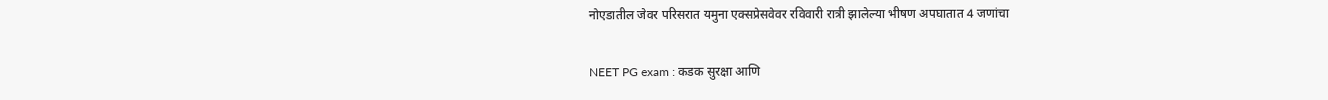नोएडातील जेवर परिसरात यमुना एक्सप्रेसवेवर रविवारी रात्री झालेल्या भीषण अपघातात 4 जणांचा

NEET PG exam : कडक सुरक्षा आणि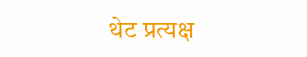थेट प्रत्यक्ष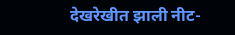देखरेखीत झाली नीट-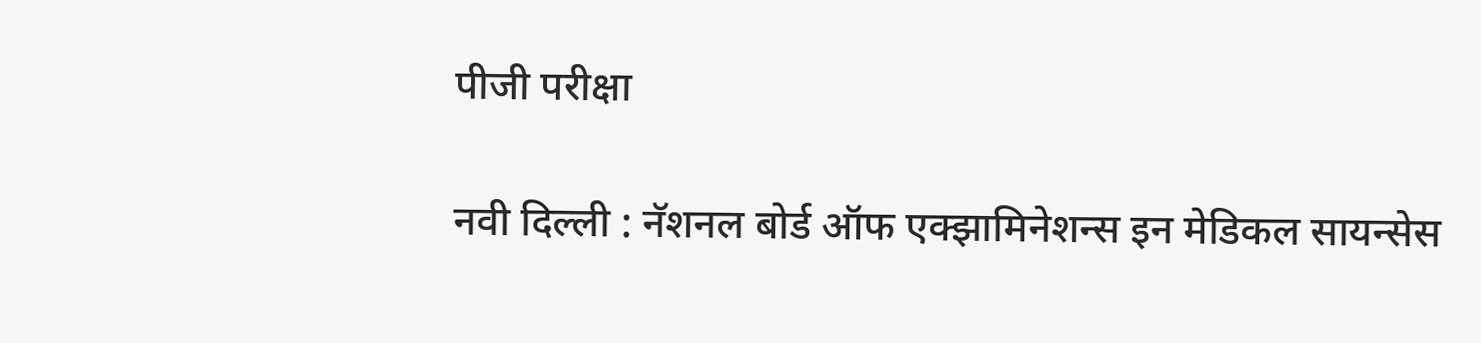पीजी परीक्षा

नवी दिल्ली : नॅशनल बोर्ड ऑफ एक्झामिनेशन्स इन मेडिकल सायन्सेस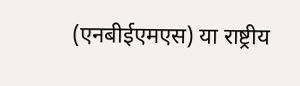(एनबीईएमएस) या राष्ट्रीय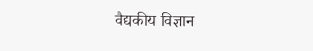वैद्यकीय विज्ञान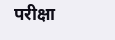परीक्षा